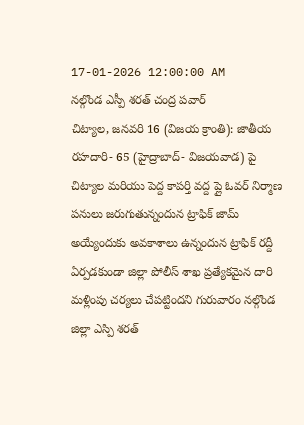17-01-2026 12:00:00 AM
నల్గొండ ఎస్పీ శరత్ చంద్ర పవార్
చిట్యాల, జనవరి 16 (విజయ క్రాంతి): జాతీయ రహదారి- 65 (హైద్రాబాద్- విజయవాడ) పై చిట్యాల మరియు పెద్ద కాపర్తి వద్ద ప్లై ఓవర్ నిర్మాణ పనులు జరుగుతున్నందున ట్రాఫిక్ జామ్ అయ్యేందుకు అవకాశాలు ఉన్నందున ట్రాఫిక్ రద్దీ ఏర్పడకుండా జిల్లా పోలీస్ శాఖ ప్రత్యేకమైన దారి మళ్లింపు చర్యలు చేపట్టిందని గురువారం నల్గొండ జిల్లా ఎస్పి శరత్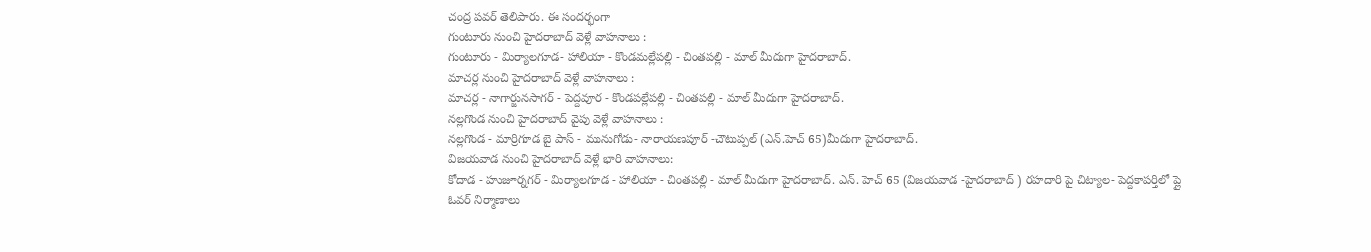చంద్ర పవర్ తెలిపారు. ఈ సందర్భంగా
గుంటూరు నుంచి హైదరాబాద్ వెళ్లే వాహనాలు :
గుంటూరు - మిర్యాలగూడ- హాలియా - కొండమల్లేపల్లి - చింతపల్లి - మాల్ మీదుగా హైదరాబాద్.
మాచర్ల నుంచి హైదరాబాద్ వెళ్లే వాహనాలు :
మాచర్ల - నాగార్జునసాగర్ - పెద్దవూర - కొండపల్లేపల్లి - చింతపల్లి - మాల్ మీదుగా హైదరాబాద్.
నల్లగొండ నుంచి హైదరాబాద్ వైపు వెళ్లే వాహనాలు :
నల్లగొండ - మార్రిగూడ బై పాస్ - మునుగోడు- నారాయణపూర్ -చౌటుప్పల్ (ఎన్.హెచ్ 65)మీదుగా హైదరాబాద్.
విజయవాడ నుంచి హైదరాబాద్ వెళ్లే భారి వాహనాలు:
కోదాడ - హుజూర్నగర్ - మిర్యాలగూడ - హాలియా - చింతపల్లి - మాల్ మీదుగా హైదరాబాద్. ఎన్. హెచ్ 65 (విజయవాడ -హైదరాబాద్ ) రహదారి పై చిట్యాల- పెద్దకాపర్తిలో ప్లై ఓవర్ నిర్మాణాలు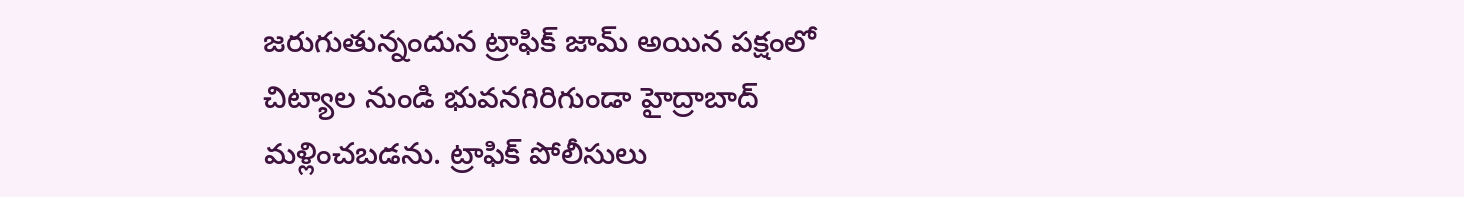జరుగుతున్నందున ట్రాఫిక్ జామ్ అయిన పక్షంలో చిట్యాల నుండి భువనగిరిగుండా హైద్రాబాద్ మళ్లించబడను. ట్రాఫిక్ పోలీసులు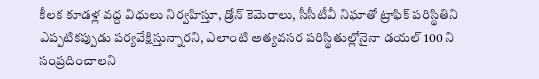కీలక కూడళ్ల వద్ద విధులు నిర్వహిస్తూ, డ్రోన్ కెమెరాలు, సీసీటీవీ నిఘాతో ట్రాఫిక్ పరిస్థితిని ఎప్పటికప్పుడు పర్యవేక్షిస్తున్నారని, ఎలాంటి అత్యవసర పరిస్థితుల్లోనైనా డయల్ 100 ని సంప్రదించాలని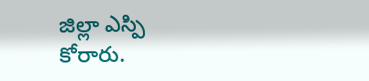జిల్లా ఎస్పి కోరారు.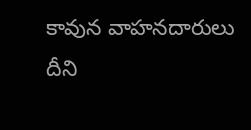కావున వాహనదారులు దీని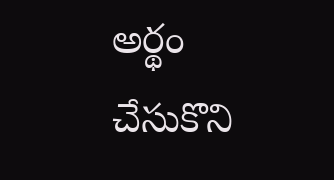అర్థం చేసుకొని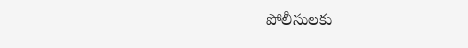పోలీసులకు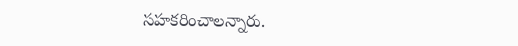సహకరించాలన్నారు.